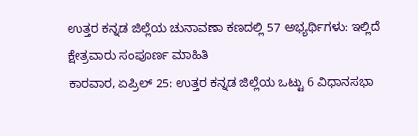ಉತ್ತರ ಕನ್ನಡ ಜಿಲ್ಲೆಯ ಚುನಾವಣಾ ಕಣದಲ್ಲಿ 57 ಅಭ್ಯರ್ಥಿಗಳು: ಇಲ್ಲಿದೆ ಕ್ಷೇತ್ರವಾರು ಸಂಪೂರ್ಣ ಮಾಹಿತಿ
ಕಾರವಾರ, ಏಪ್ರಿಲ್ 25: ಉತ್ತರ ಕನ್ನಡ ಜಿಲ್ಲೆಯ ಒಟ್ಟು 6 ವಿಧಾನಸಭಾ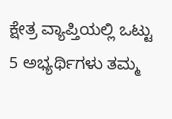ಕ್ಷೇತ್ರ ವ್ಯಾಪ್ತಿಯಲ್ಲಿ ಒಟ್ಟು 5 ಅಭ್ಯರ್ಥಿಗಳು ತಮ್ಮ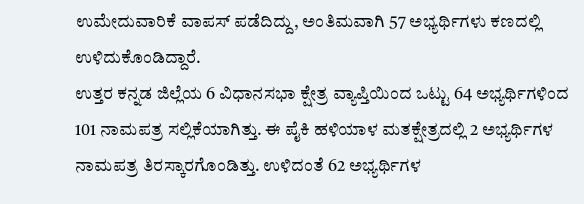ಉಮೇದುವಾರಿಕೆ ವಾಪಸ್ ಪಡೆದಿದ್ದು, ಅಂತಿಮವಾಗಿ 57 ಅಭ್ಯರ್ಥಿಗಳು ಕಣದಲ್ಲಿ ಉಳಿದುಕೊಂಡಿದ್ದಾರೆ.
ಉತ್ತರ ಕನ್ನಡ ಜಿಲ್ಲೆಯ 6 ವಿಧಾನಸಭಾ ಕ್ಷೇತ್ರ ವ್ಯಾಪ್ತಿಯಿಂದ ಒಟ್ಟು 64 ಅಭ್ಯರ್ಥಿಗಳಿಂದ 101 ನಾಮಪತ್ರ ಸಲ್ಲಿಕೆಯಾಗಿತ್ತು. ಈ ಪೈಕಿ ಹಳಿಯಾಳ ಮತಕ್ಷೇತ್ರದಲ್ಲಿ 2 ಅಭ್ಯರ್ಥಿಗಳ ನಾಮಪತ್ರ ತಿರಸ್ಕಾರಗೊಂಡಿತ್ತು. ಉಳಿದಂತೆ 62 ಅಭ್ಯರ್ಥಿಗಳ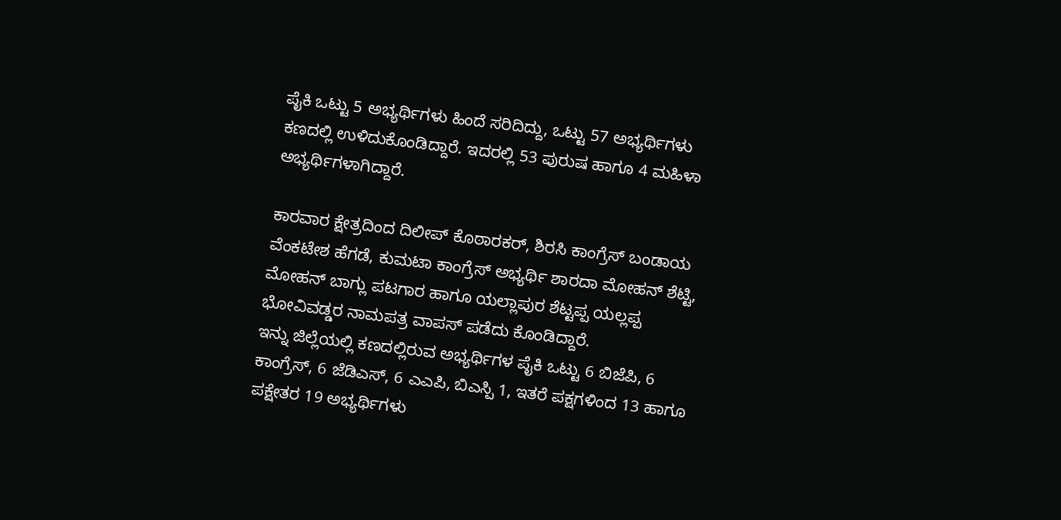ಪೈಕಿ ಒಟ್ಟು 5 ಅಭ್ಯರ್ಥಿಗಳು ಹಿಂದೆ ಸರಿದಿದ್ದು, ಒಟ್ಟು 57 ಅಭ್ಯರ್ಥಿಗಳು ಕಣದಲ್ಲಿ ಉಳಿದುಕೊಂಡಿದ್ದಾರೆ. ಇದರಲ್ಲಿ 53 ಪುರುಷ ಹಾಗೂ 4 ಮಹಿಳಾ ಅಭ್ಯರ್ಥಿಗಳಾಗಿದ್ದಾರೆ.

ಕಾರವಾರ ಕ್ಷೇತ್ರದಿಂದ ದಿಲೀಪ್ ಕೊಠಾರಕರ್, ಶಿರಸಿ ಕಾಂಗ್ರೆಸ್ ಬಂಡಾಯ ವೆಂಕಟೇಶ ಹೆಗಡೆ, ಕುಮಟಾ ಕಾಂಗ್ರೆಸ್ ಅಭ್ಯರ್ಥಿ ಶಾರದಾ ಮೋಹನ್ ಶೆಟ್ಟಿ, ಮೋಹನ್ ಬಾಗ್ಲು ಪಟಗಾರ ಹಾಗೂ ಯಲ್ಲಾಪುರ ಶೆಟ್ಟಪ್ಪ ಯಲ್ಲಪ್ಪ ಭೋವಿವಡ್ಡರ ನಾಮಪತ್ರ ವಾಪಸ್ ಪಡೆದು ಕೊಂಡಿದ್ದಾರೆ.
ಇನ್ನು ಜಿಲ್ಲೆಯಲ್ಲಿ ಕಣದಲ್ಲಿರುವ ಅಭ್ಯರ್ಥಿಗಳ ಪೈಕಿ ಒಟ್ಟು 6 ಬಿಜೆಪಿ, 6 ಕಾಂಗ್ರೆಸ್, 6 ಜೆಡಿಎಸ್, 6 ಎಎಪಿ, ಬಿಎಸ್ಪಿ 1, ಇತರೆ ಪಕ್ಷಗಳಿಂದ 13 ಹಾಗೂ ಪಕ್ಷೇತರ 19 ಅಭ್ಯರ್ಥಿಗಳು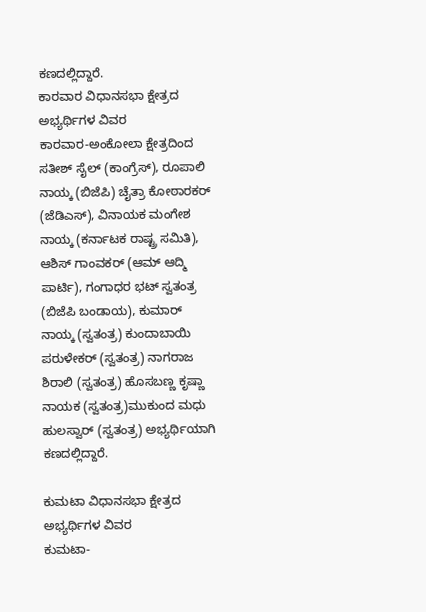ಕಣದಲ್ಲಿದ್ದಾರೆ.
ಕಾರವಾರ ವಿಧಾನಸಭಾ ಕ್ಷೇತ್ರದ ಅಭ್ಯರ್ಥಿಗಳ ವಿವರ
ಕಾರವಾರ-ಅಂಕೋಲಾ ಕ್ಷೇತ್ರದಿಂದ ಸತೀಶ್ ಸೈಲ್ (ಕಾಂಗ್ರೆಸ್), ರೂಪಾಲಿ ನಾಯ್ಕ (ಬಿಜೆಪಿ) ಚೈತ್ರಾ ಕೋಠಾರಕರ್ (ಜೆಡಿಎಸ್), ವಿನಾಯಕ ಮಂಗೇಶ ನಾಯ್ಕ (ಕರ್ನಾಟಕ ರಾಷ್ಟ್ರ ಸಮಿತಿ), ಆಶಿಸ್ ಗಾಂವಕರ್ (ಆಮ್ ಆದ್ಮಿ ಪಾರ್ಟಿ), ಗಂಗಾಧರ ಭಟ್ ಸ್ವತಂತ್ರ (ಬಿಜೆಪಿ ಬಂಡಾಯ), ಕುಮಾರ್ ನಾಯ್ಕ (ಸ್ವತಂತ್ರ) ಕುಂದಾಬಾಯಿ ಪರುಳೇಕರ್ (ಸ್ವತಂತ್ರ) ನಾಗರಾಜ ಶಿರಾಲಿ (ಸ್ವತಂತ್ರ) ಹೊಸಬಣ್ಣ ಕೃಷ್ಣಾ ನಾಯಕ (ಸ್ವತಂತ್ರ)ಮುಕುಂದ ಮಧು ಹುಲಸ್ವಾರ್ (ಸ್ವತಂತ್ರ) ಅಭ್ಯರ್ಥಿಯಾಗಿ ಕಣದಲ್ಲಿದ್ದಾರೆ.

ಕುಮಟಾ ವಿಧಾನಸಭಾ ಕ್ಷೇತ್ರದ ಅಭ್ಯರ್ಥಿಗಳ ವಿವರ
ಕುಮಟಾ-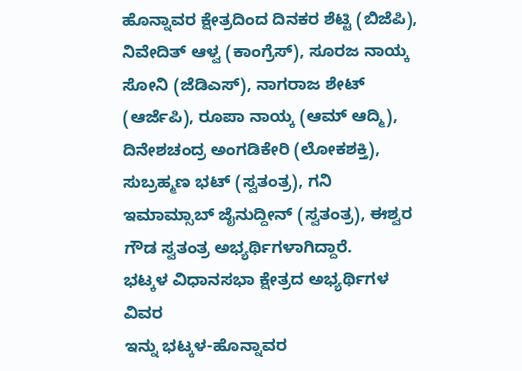ಹೊನ್ನಾವರ ಕ್ಷೇತ್ರದಿಂದ ದಿನಕರ ಶೆಟ್ಟಿ (ಬಿಜೆಪಿ), ನಿವೇದಿತ್ ಆಳ್ವ (ಕಾಂಗ್ರೆಸ್), ಸೂರಜ ನಾಯ್ಕ ಸೋನಿ (ಜೆಡಿಎಸ್), ನಾಗರಾಜ ಶೇಟ್ (ಆರ್ಜೆಪಿ), ರೂಪಾ ನಾಯ್ಕ (ಆಮ್ ಆದ್ಮಿ), ದಿನೇಶಚಂದ್ರ ಅಂಗಡಿಕೇರಿ (ಲೋಕಶಕ್ತಿ), ಸುಬ್ರಹ್ಮಣ ಭಟ್ (ಸ್ವತಂತ್ರ), ಗನಿ ಇಮಾಮ್ಸಾಬ್ ಜೈನುದ್ದೀನ್ (ಸ್ವತಂತ್ರ), ಈಶ್ವರ ಗೌಡ ಸ್ವತಂತ್ರ ಅಭ್ಯರ್ಥಿಗಳಾಗಿದ್ದಾರೆ.
ಭಟ್ಕಳ ವಿಧಾನಸಭಾ ಕ್ಷೇತ್ರದ ಅಭ್ಯರ್ಥಿಗಳ ವಿವರ
ಇನ್ನು ಭಟ್ಕಳ-ಹೊನ್ನಾವರ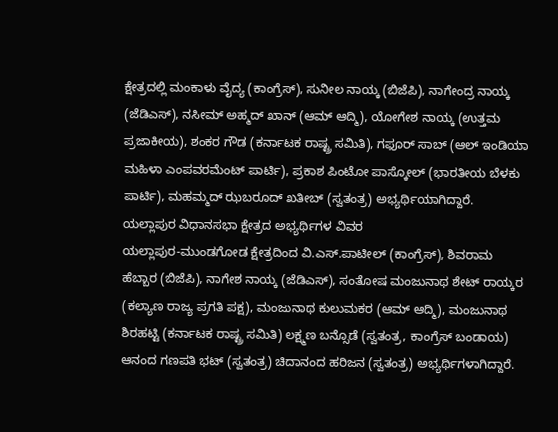ಕ್ಷೇತ್ರದಲ್ಲಿ ಮಂಕಾಳು ವೈದ್ಯ (ಕಾಂಗ್ರೆಸ್), ಸುನೀಲ ನಾಯ್ಕ (ಬಿಜೆಪಿ), ನಾಗೇಂದ್ರ ನಾಯ್ಕ (ಜೆಡಿಎಸ್), ನಸೀಮ್ ಅಹ್ಮದ್ ಖಾನ್ (ಆಮ್ ಆದ್ಮಿ), ಯೋಗೇಶ ನಾಯ್ಕ (ಉತ್ತಮ ಪ್ರಜಾಕೀಯ), ಶಂಕರ ಗೌಡ (ಕರ್ನಾಟಕ ರಾಷ್ಟ್ರ ಸಮಿತಿ), ಗಫೂರ್ ಸಾಬ್ (ಆಲ್ ಇಂಡಿಯಾ ಮಹಿಳಾ ಎಂಪವರಮೆಂಟ್ ಪಾರ್ಟಿ), ಪ್ರಕಾಶ ಪಿಂಟೋ ಪಾಸ್ಕೋಲ್ (ಭಾರತೀಯ ಬೆಳಕು ಪಾರ್ಟಿ), ಮಹಮ್ಮದ್ ಝಬರೂದ್ ಖತೀಬ್ (ಸ್ವತಂತ್ರ) ಅಭ್ಯರ್ಥಿಯಾಗಿದ್ದಾರೆ.
ಯಲ್ಲಾಪುರ ವಿಧಾನಸಭಾ ಕ್ಷೇತ್ರದ ಅಭ್ಯರ್ಥಿಗಳ ವಿವರ
ಯಲ್ಲಾಪುರ-ಮುಂಡಗೋಡ ಕ್ಷೇತ್ರದಿಂದ ವಿ.ಎಸ್.ಪಾಟೀಲ್ (ಕಾಂಗ್ರೆಸ್), ಶಿವರಾಮ ಹೆಬ್ಬಾರ (ಬಿಜೆಪಿ), ನಾಗೇಶ ನಾಯ್ಕ (ಜೆಡಿಎಸ್), ಸಂತೋಷ ಮಂಜುನಾಥ ಶೇಟ್ ರಾಯ್ಕರ (ಕಲ್ಯಾಣ ರಾಜ್ಯ ಪ್ರಗತಿ ಪಕ್ಷ), ಮಂಜುನಾಥ ಕುಲುಮಕರ (ಆಮ್ ಆದ್ಮಿ), ಮಂಜುನಾಥ ಶಿರಹಟ್ಟಿ (ಕರ್ನಾಟಕ ರಾಷ್ಟ್ರ ಸಮಿತಿ) ಲಕ್ಷ್ಮಣ ಬನ್ಸೊಡೆ (ಸ್ವತಂತ್ರ, ಕಾಂಗ್ರೆಸ್ ಬಂಡಾಯ) ಆನಂದ ಗಣಪತಿ ಭಟ್ (ಸ್ವತಂತ್ರ) ಚಿದಾನಂದ ಹರಿಜನ (ಸ್ವತಂತ್ರ) ಅಭ್ಯರ್ಥಿಗಳಾಗಿದ್ದಾರೆ.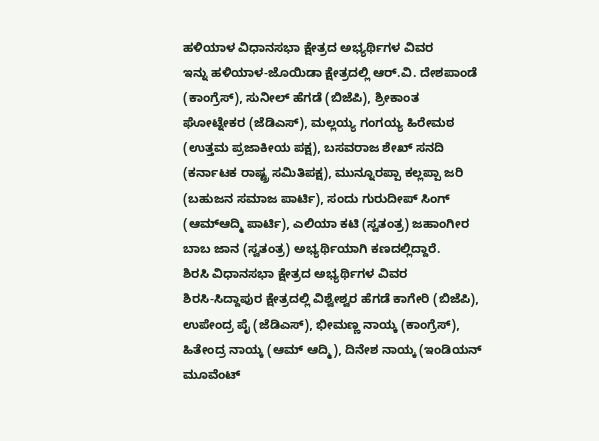ಹಳಿಯಾಳ ವಿಧಾನಸಭಾ ಕ್ಷೇತ್ರದ ಅಭ್ಯರ್ಥಿಗಳ ವಿವರ
ಇನ್ನು ಹಳಿಯಾಳ-ಜೊಯಿಡಾ ಕ್ಷೇತ್ರದಲ್ಲಿ ಆರ್.ವಿ. ದೇಶಪಾಂಡೆ (ಕಾಂಗ್ರೆಸ್), ಸುನೀಲ್ ಹೆಗಡೆ (ಬಿಜೆಪಿ), ಶ್ರೀಕಾಂತ ಘೋಟ್ನೇಕರ (ಜೆಡಿಎಸ್), ಮಲ್ಲಯ್ಯ ಗಂಗಯ್ಯ ಹಿರೇಮಠ (ಉತ್ತಮ ಪ್ರಜಾಕೀಯ ಪಕ್ಷ), ಬಸವರಾಜ ಶೇಖ್ ಸನದಿ (ಕರ್ನಾಟಕ ರಾಷ್ಟ್ರ ಸಮಿತಿಪಕ್ಷ), ಮುನ್ನೂರಪ್ಪಾ ಕಲ್ಲಪ್ಪಾ ಜರಿ (ಬಹುಜನ ಸಮಾಜ ಪಾರ್ಟಿ), ಸಂದು ಗುರುದೀಪ್ ಸಿಂಗ್ (ಆಮ್ಆದ್ಮಿ ಪಾರ್ಟಿ), ಎಲಿಯಾ ಕಟಿ (ಸ್ವತಂತ್ರ) ಜಹಾಂಗೀರ ಬಾಬ ಜಾನ (ಸ್ವತಂತ್ರ) ಅಭ್ಯರ್ಥಿಯಾಗಿ ಕಣದಲ್ಲಿದ್ದಾರೆ.
ಶಿರಸಿ ವಿಧಾನಸಭಾ ಕ್ಷೇತ್ರದ ಅಭ್ಯರ್ಥಿಗಳ ವಿವರ
ಶಿರಸಿ-ಸಿದ್ದಾಪುರ ಕ್ಷೇತ್ರದಲ್ಲಿ ವಿಶ್ವೇಶ್ವರ ಹೆಗಡೆ ಕಾಗೇರಿ (ಬಿಜೆಪಿ), ಉಪೇಂದ್ರ ಪೈ (ಜೆಡಿಎಸ್), ಭೀಮಣ್ಣ ನಾಯ್ಕ (ಕಾಂಗ್ರೆಸ್), ಹಿತೇಂದ್ರ ನಾಯ್ಕ (ಆಮ್ ಆದ್ಮಿ), ದಿನೇಶ ನಾಯ್ಕ (ಇಂಡಿಯನ್ ಮೂವೆಂಟ್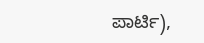ಪಾರ್ಟಿ),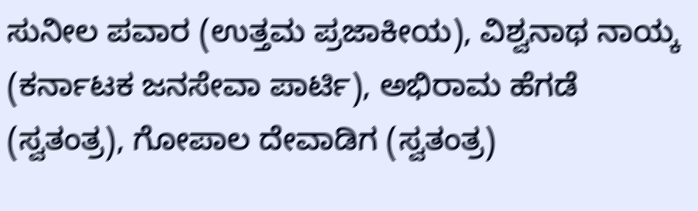ಸುನೀಲ ಪವಾರ (ಉತ್ತಮ ಪ್ರಜಾಕೀಯ), ವಿಶ್ವನಾಥ ನಾಯ್ಕ (ಕರ್ನಾಟಕ ಜನಸೇವಾ ಪಾರ್ಟಿ), ಅಭಿರಾಮ ಹೆಗಡೆ (ಸ್ವತಂತ್ರ), ಗೋಪಾಲ ದೇವಾಡಿಗ (ಸ್ವತಂತ್ರ)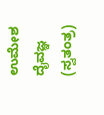ಉಮೇಶ ದೈವಜ್ಞ (ಸ್ವತಂತ್ರ)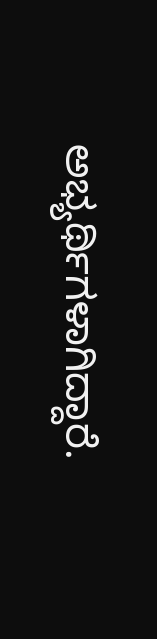ಅಭ್ಯರ್ಥಿಗಳಾಗಿದ್ದಾರೆ.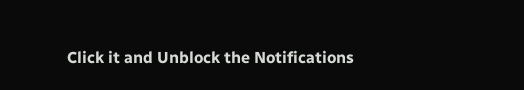Click it and Unblock the Notifications